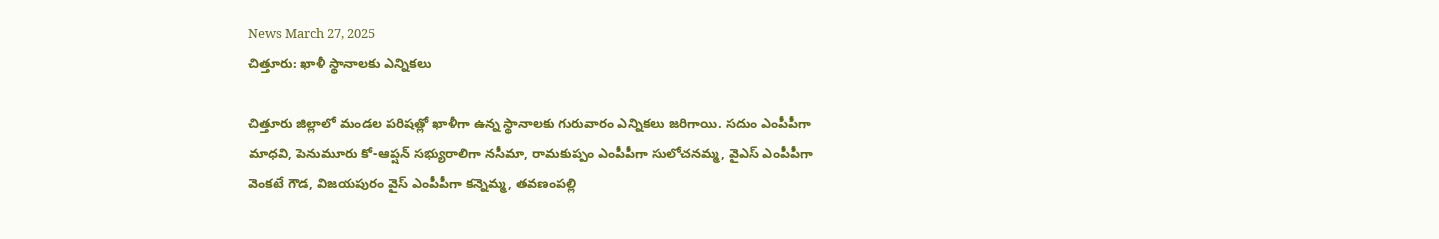News March 27, 2025
చిత్తూరు: ఖాళీ స్థానాలకు ఎన్నికలు

చిత్తూరు జిల్లాలో మండల పరిషత్లో ఖాళీగా ఉన్న స్థానాలకు గురువారం ఎన్నికలు జరిగాయి. సదుం ఎంపీపీగా మాధవి, పెనుమూరు కో-ఆప్షన్ సభ్యురాలిగా నసీమా, రామకుప్పం ఎంపీపీగా సులోచనమ్మ, వైఎస్ ఎంపీపీగా వెంకటే గౌడ, విజయపురం వైస్ ఎంపీపీగా కన్నెమ్మ, తవణంపల్లి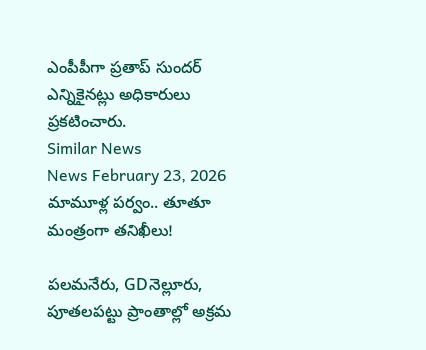ఎంపీపీగా ప్రతాప్ సుందర్ ఎన్నికైనట్లు అధికారులు ప్రకటించారు.
Similar News
News February 23, 2026
మామూళ్ల పర్వం.. తూతూ మంత్రంగా తనిఖీలు!

పలమనేరు, GDనెల్లూరు, పూతలపట్టు ప్రాంతాల్లో అక్రమ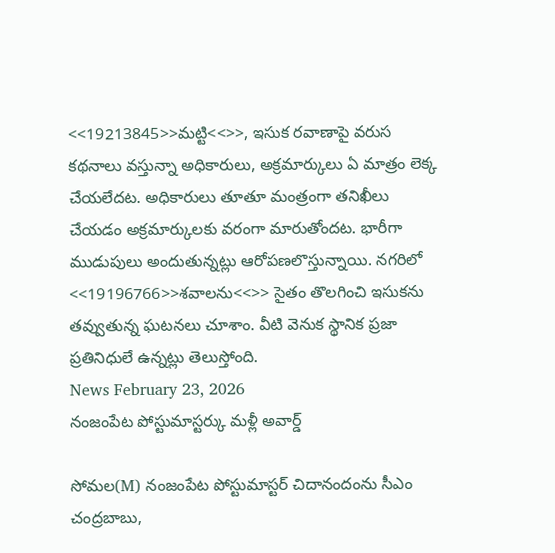<<19213845>>మట్టి<<>>, ఇసుక రవాణాపై వరుస కథనాలు వస్తున్నా అధికారులు, అక్రమార్కులు ఏ మాత్రం లెక్క చేయలేదట. అధికారులు తూతూ మంత్రంగా తనిఖీలు చేయడం అక్రమార్కులకు వరంగా మారుతోందట. భారీగా ముడుపులు అందుతున్నట్లు ఆరోపణలొస్తున్నాయి. నగరిలో <<19196766>>శవాలను<<>> సైతం తొలగించి ఇసుకను తవ్వుతున్న ఘటనలు చూశాం. వీటి వెనుక స్థానిక ప్రజా ప్రతినిధులే ఉన్నట్లు తెలుస్తోంది.
News February 23, 2026
నంజంపేట పోస్టుమాస్టర్కు మళ్లీ అవార్డ్

సోమల(M) నంజంపేట పోస్టుమాస్టర్ చిదానందంను సీఎం చంద్రబాబు,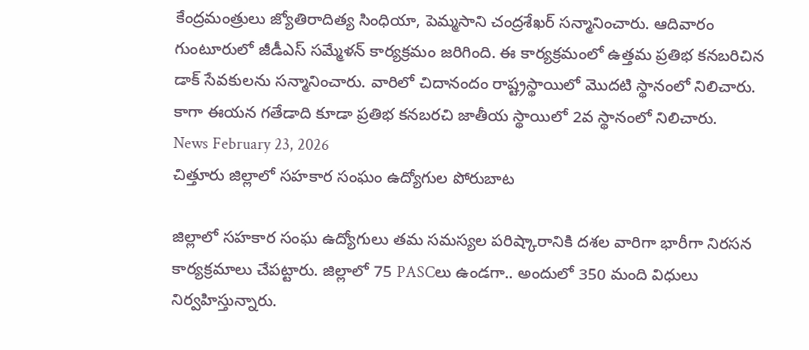కేంద్రమంత్రులు జ్యోతిరాదిత్య సింధియా, పెమ్మసాని చంద్రశేఖర్ సన్మానించారు. ఆదివారం గుంటూరులో జీడీఎస్ సమ్మేళన్ కార్యక్రమం జరిగింది. ఈ కార్యక్రమంలో ఉత్తమ ప్రతిభ కనబరిచిన డాక్ సేవకులను సన్మానించారు. వారిలో చిదానందం రాష్ట్రస్థాయిలో మొదటి స్థానంలో నిలిచారు. కాగా ఈయన గతేడాది కూడా ప్రతిభ కనబరచి జాతీయ స్థాయిలో 2వ స్థానంలో నిలిచారు.
News February 23, 2026
చిత్తూరు జిల్లాలో సహకార సంఘం ఉద్యోగుల పోరుబాట

జిల్లాలో సహకార సంఘ ఉద్యోగులు తమ సమస్యల పరిష్కారానికి దశల వారిగా భారీగా నిరసన కార్యక్రమాలు చేపట్టారు. జిల్లాలో 75 PASCలు ఉండగా.. అందులో 350 మంది విధులు నిర్వహిస్తున్నారు.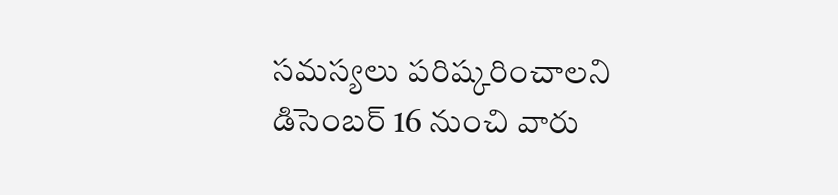సమస్యలు పరిష్కరించాలని డిసెంబర్ 16 నుంచి వారు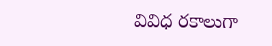వివిధ రకాలుగా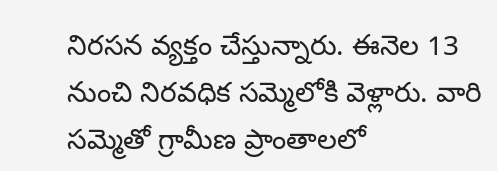నిరసన వ్యక్తం చేస్తున్నారు. ఈనెల 13 నుంచి నిరవధిక సమ్మెలోకి వెళ్లారు. వారి సమ్మెతో గ్రామీణ ప్రాంతాలలో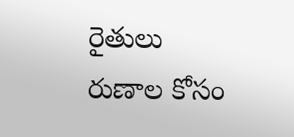రైతులు రుణాల కోసం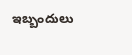ఇబ్బందులు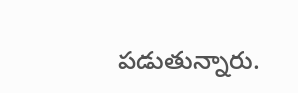పడుతున్నారు.